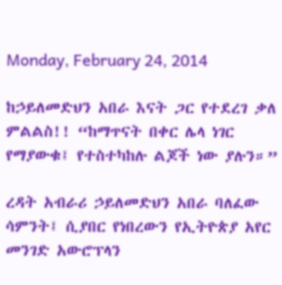Monday, February 24, 2014

ከኃይለመድህን አበራ እናት ጋር የተደረገ ቃለ ምልልስ!! “ከማጥናት በቀር ሌላ ነገር የማያውቁ፤ የተስተካከሉ ልጆች ነው ያሉን።”

ረዳት አብራሪ ኃይለመድህን አበራ ባለፈው ሳምንት፤ ሲያበር የነበረውን የኢትዮጵያ አየር መንገድ አውሮፕላን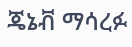ጄኔቭ ማሳረፉ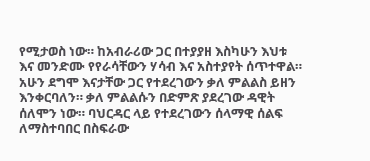የሚታወስ ነው። ከአብራሪው ጋር በተያያዘ እስካሁን እህቱ እና መንድሙ የየራሳቸውን ሃሳብ እና አስተያየት ሰጥተዋል። አሁን ደግሞ እናታቸው ጋር የተደረገውን ቃለ ምልልስ ይዘን እንቀርባለን። ቃለ ምልልሱን በድምጽ ያደረገው ዳዊት ሰለሞን ነው። ባህርዳር ላይ የተደረገውን ሰላማዊ ሰልፍ ለማስተባበር በስፍራው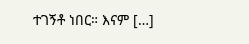ተገኝቶ ነበር። እናም […]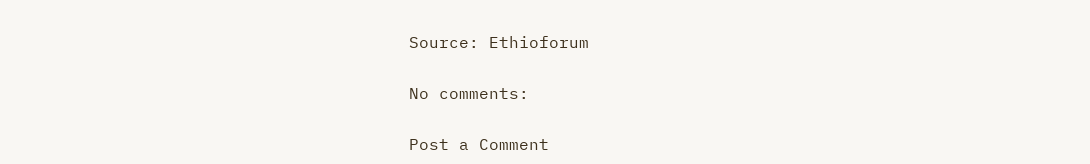Source: Ethioforum

No comments:

Post a Comment